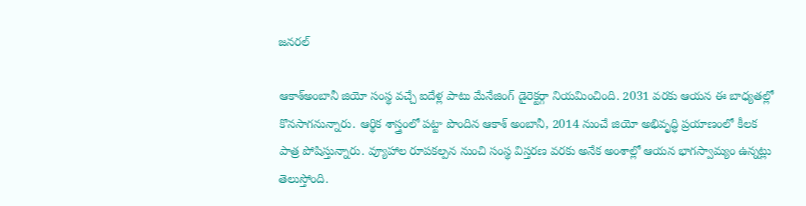జనరల్

ఆకాశ్అంబానీ జియో సంస్థ వచ్చే ఐదేళ్ల పాటు మేనేజింగ్ డైరెక్టర్గా నియమించింది. 2031 వరకు ఆయన ఈ బాధ్యతల్లో కొనసాగనున్నారు. ఆర్థిక శాస్త్రంలో పట్టా పొందిన ఆకాశ్ అంబానీ, 2014 నుంచే జియో అభివృద్ధి ప్రయాణంలో కీలక పాత్ర పోషిస్తున్నారు. వ్యూహాల రూపకల్పన నుంచి సంస్థ విస్తరణ వరకు అనేక అంశాల్లో ఆయన భాగస్వామ్యం ఉన్నట్లు తెలుస్తోంది.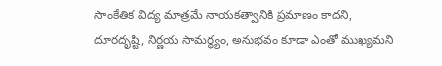సాంకేతిక విద్య మాత్రమే నాయకత్వానికి ప్రమాణం కాదని, దూరదృష్టి, నిర్ణయ సామర్థ్యం, అనుభవం కూడా ఎంతో ముఖ్యమని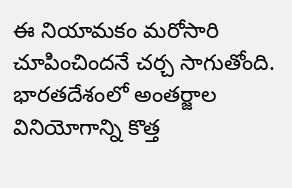ఈ నియామకం మరోసారి చూపించిందనే చర్చ సాగుతోంది. భారతదేశంలో అంతర్జాల వినియోగాన్ని కొత్త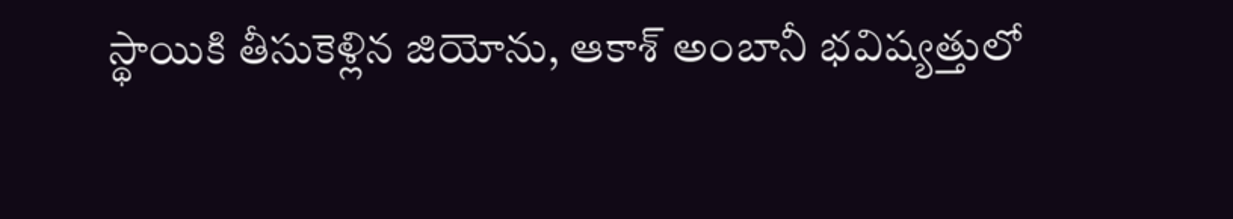స్థాయికి తీసుకెళ్లిన జియోను, ఆకాశ్ అంబానీ భవిష్యత్తులో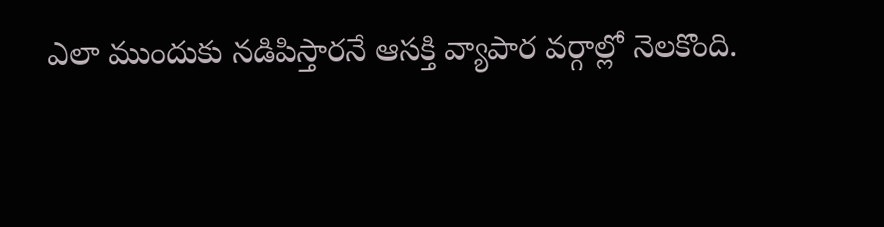ఎలా ముందుకు నడిపిస్తారనే ఆసక్తి వ్యాపార వర్గాల్లో నెలకొంది.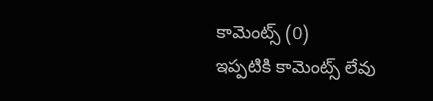కామెంట్స్ (0)
ఇప్పటికి కామెంట్స్ లేవు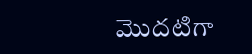మొదటిగా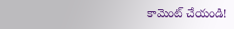కామెంట్ చేయండి!